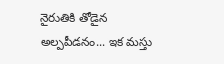నైరుతికి తోడైన అల్పపీడనం... ఇక మస్తు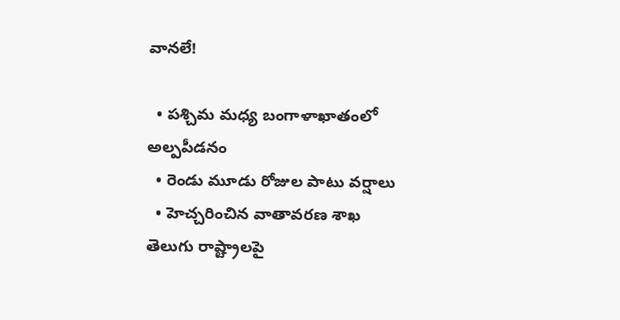వానలే!

  • పశ్చిమ మధ్య బంగాళాఖాతంలో అల్పపీడనం
  • రెండు మూడు రోజుల పాటు వర్షాలు
  • హెచ్చరించిన వాతావరణ శాఖ
తెలుగు రాష్ట్రాలపై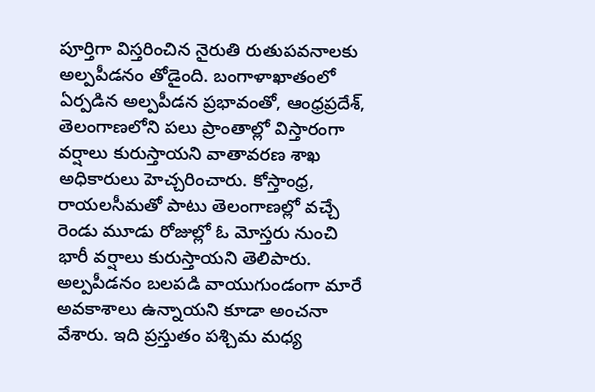పూర్తిగా విస్తరించిన నైరుతి రుతుపవనాలకు అల్పపీడనం తోడైంది. బంగాళాఖాతంలో ఏర్పడిన అల్పపీడన ప్రభావంతో, ఆంధ్రప్రదేశ్, తెలంగాణలోని పలు ప్రాంతాల్లో విస్తారంగా వర్షాలు కురుస్తాయని వాతావరణ శాఖ అధికారులు హెచ్చరించారు. కోస్తాంధ్ర, రాయలసీమతో పాటు తెలంగాణల్లో వచ్చే రెండు మూడు రోజుల్లో ఓ మోస్తరు నుంచి భారీ వర్షాలు కురుస్తాయని తెలిపారు. అల్పపీడనం బలపడి వాయుగుండంగా మారే అవకాశాలు ఉన్నాయని కూడా అంచనా వేశారు. ఇది ప్రస్తుతం పశ్చిమ మధ్య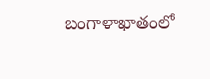బంగాళాఖాతంలో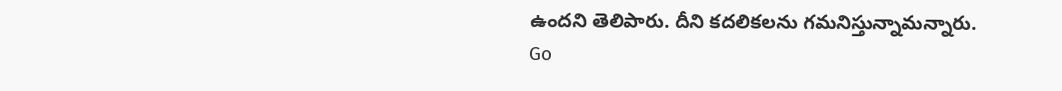ఉందని తెలిపారు. దీని కదలికలను గమనిస్తున్నామన్నారు.
Go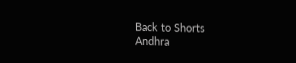Back to Shorts
Andhra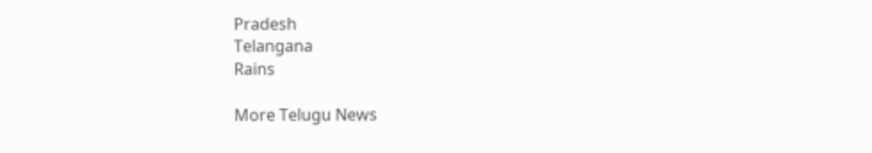Pradesh
Telangana
Rains

More Telugu News